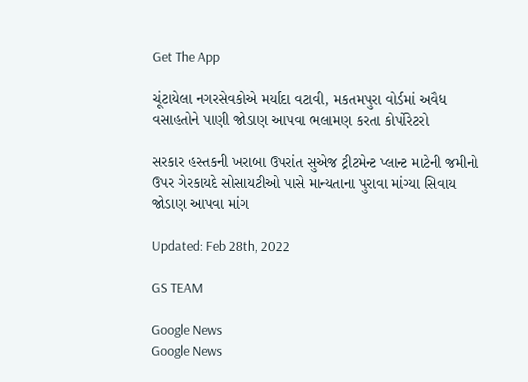Get The App

ચૂંટાયેલા નગરસેવકોએ મર્યાદા વટાવી, મકતમપુરા વોર્ડમાં અવૈધ વસાહતોને પાણી જોડાણ આપવા ભલામણ કરતા કોર્પોરેટરો

સરકાર હસ્તકની ખરાબા ઉપરાંત સુએજ ટ્રીટમેન્ટ પ્લાન્ટ માટેની જમીનો ઉપર ગેરકાયદે સોસાયટીઓ પાસે માન્યતાના પુરાવા માંગ્યા સિવાય જોડાણ આપવા માંગ

Updated: Feb 28th, 2022

GS TEAM

Google News
Google News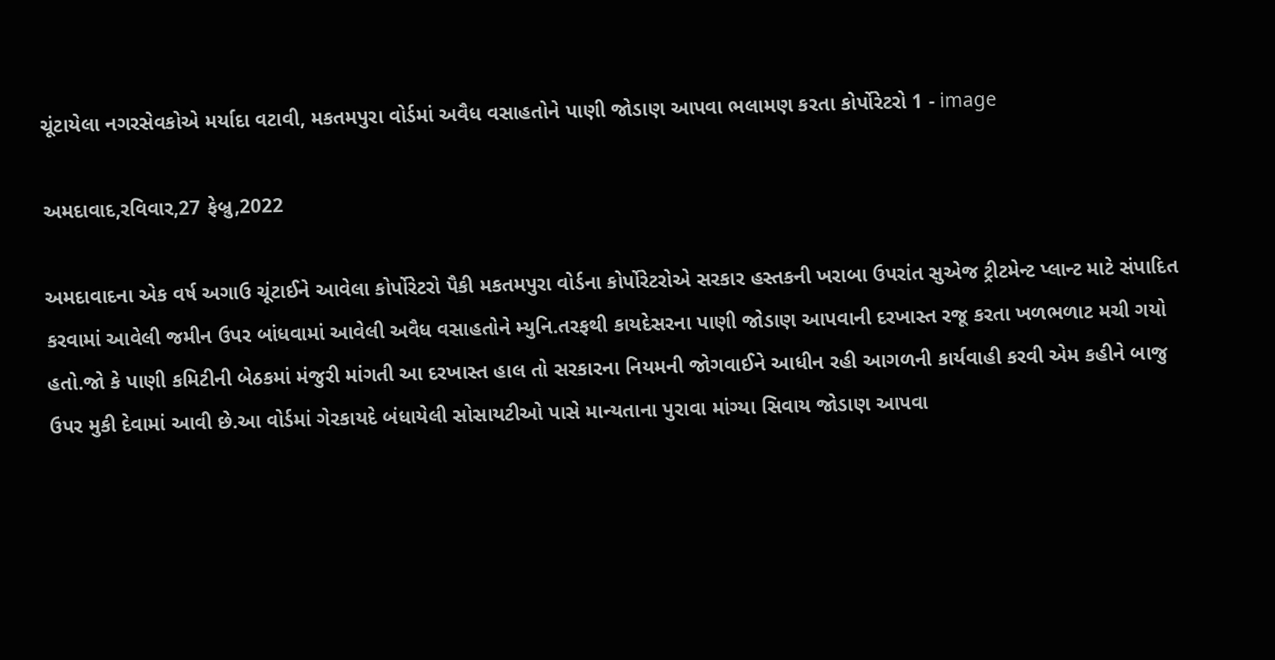ચૂંટાયેલા નગરસેવકોએ મર્યાદા વટાવી, મકતમપુરા વોર્ડમાં અવૈધ વસાહતોને પાણી જોડાણ આપવા ભલામણ કરતા કોર્પોરેટરો 1 - image

અમદાવાદ,રવિવાર,27 ફેબ્રુ,2022

અમદાવાદના એક વર્ષ અગાઉ ચૂંટાઈને આવેલા કોર્પોરેટરો પૈકી મકતમપુરા વોર્ડના કોર્પોરેટરોએ સરકાર હસ્તકની ખરાબા ઉપરાંત સુએજ ટ્રીટમેન્ટ પ્લાન્ટ માટે સંપાદિત કરવામાં આવેલી જમીન ઉપર બાંધવામાં આવેલી અવૈધ વસાહતોને મ્યુનિ.તરફથી કાયદેસરના પાણી જોડાણ આપવાની દરખાસ્ત રજૂ કરતા ખળભળાટ મચી ગયો હતો.જો કે પાણી કમિટીની બેઠકમાં મંજુરી માંગતી આ દરખાસ્ત હાલ તો સરકારના નિયમની જોગવાઈને આધીન રહી આગળની કાર્યવાહી કરવી એમ કહીને બાજુ ઉપર મુકી દેવામાં આવી છે.આ વોર્ડમાં ગેરકાયદે બંધાયેલી સોસાયટીઓ પાસે માન્યતાના પુરાવા માંગ્યા સિવાય જોડાણ આપવા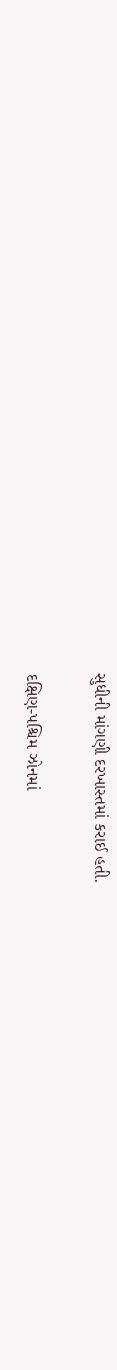સુધીની માંગણી દરખાસ્તમાં કરાઈ હતી.

દક્ષિણ-પશ્ચિમ ઝોનમાં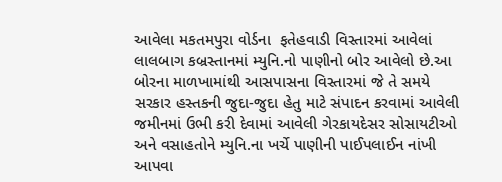આવેલા મકતમપુરા વોર્ડના  ફતેહવાડી વિસ્તારમાં આવેલાં લાલબાગ કબ્રસ્તાનમાં મ્યુનિ.નો પાણીનો બોર આવેલો છે.આ બોરના માળખામાંથી આસપાસના વિસ્તારમાં જે તે સમયે સરકાર હસ્તકની જુદા-જુદા હેતુ માટે સંપાદન કરવામાં આવેલી જમીનમાં ઉભી કરી દેવામાં આવેલી ગેરકાયદેસર સોસાયટીઓ અને વસાહતોને મ્યુનિ.ના ખર્ચે પાણીની પાઈપલાઈન નાંખી આપવા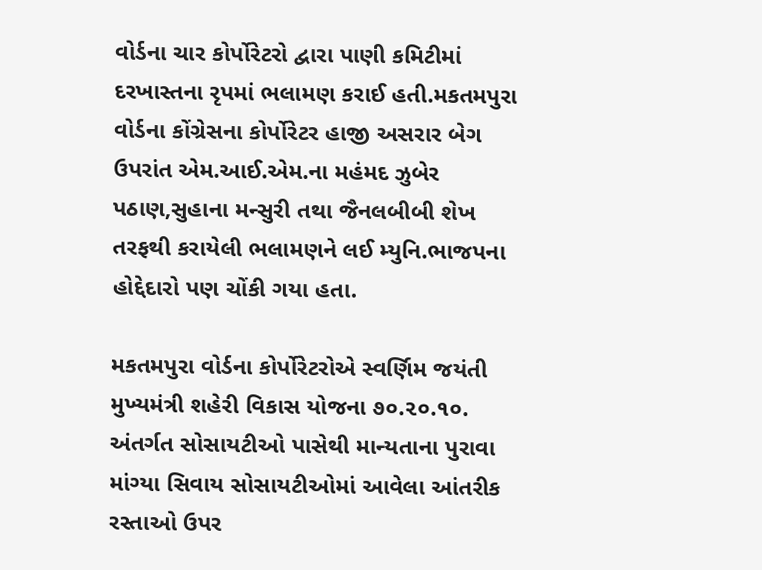વોર્ડના ચાર કોર્પોરેટરો દ્વારા પાણી કમિટીમાં દરખાસ્તના રૃપમાં ભલામણ કરાઈ હતી.મકતમપુરા વોર્ડના કોંગ્રેસના કોર્પોરેટર હાજી અસરાર બેગ ઉપરાંત એમ.આઈ.એમ.ના મહંમદ ઝુબેર પઠાણ,સુહાના મન્સુરી તથા જૈનલબીબી શેખ તરફથી કરાયેલી ભલામણને લઈ મ્યુનિ.ભાજપના હોદ્દેદારો પણ ચોંકી ગયા હતા.

મકતમપુરા વોર્ડના કોર્પોરેટરોએ સ્વર્ણિમ જયંતી મુખ્યમંત્રી શહેરી વિકાસ યોજના ૭૦.૨૦.૧૦. અંતર્ગત સોસાયટીઓ પાસેથી માન્યતાના પુરાવા માંગ્યા સિવાય સોસાયટીઓમાં આવેલા આંતરીક રસ્તાઓ ઉપર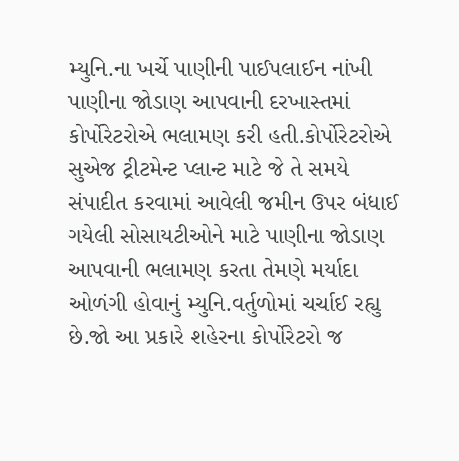મ્યુનિ.ના ખર્ચે પાણીની પાઈપલાઈન નાંખી પાણીના જોડાણ આપવાની દરખાસ્તમાં કોર્પોરેટરોએ ભલામણ કરી હતી.કોર્પોરેટરોએ  સુએજ ટ્રીટમેન્ટ પ્લાન્ટ માટે જે તે સમયે સંપાદીત કરવામાં આવેલી જમીન ઉપર બંધાઈ ગયેલી સોસાયટીઓને માટે પાણીના જોડાણ આપવાની ભલામણ કરતા તેમણે મર્યાદા ઓળંગી હોવાનું મ્યુનિ.વર્તુળોમાં ચર્ચાઈ રહ્યુ છે.જો આ પ્રકારે શહેરના કોર્પોરેટરો જ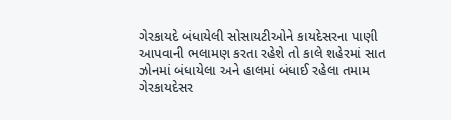ગેરકાયદે બંધાયેલી સોસાયટીઓને કાયદેસરના પાણી આપવાની ભલામણ કરતા રહેશે તો કાલે શહેરમાં સાત ઝોનમાં બંધાયેલા અને હાલમાં બંધાઈ રહેલા તમામ ગેરકાયદેસર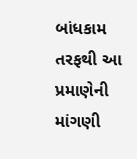બાંધકામ તરફથી આ પ્રમાણેની માંગણી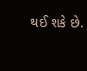થઈ શકે છે.